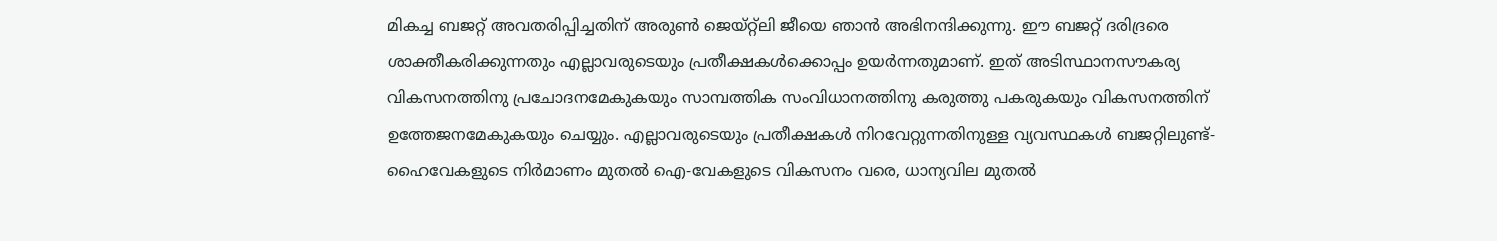മികച്ച ബജറ്റ് അവതരിപ്പിച്ചതിന് അരുണ്‍ ജെയ്റ്റ്‌ലി ജീയെ ഞാന്‍ അഭിനന്ദിക്കുന്നു. ഈ ബജറ്റ് ദരിദ്രരെ ശാക്തീകരിക്കുന്നതും എല്ലാവരുടെയും പ്രതീക്ഷകള്‍ക്കൊപ്പം ഉയര്‍ന്നതുമാണ്. ഇത് അടിസ്ഥാനസൗകര്യ വികസനത്തിനു പ്രചോദനമേകുകയും സാമ്പത്തിക സംവിധാനത്തിനു കരുത്തു പകരുകയും വികസനത്തിന് ഉത്തേജനമേകുകയും ചെയ്യും. എല്ലാവരുടെയും പ്രതീക്ഷകള്‍ നിറവേറ്റുന്നതിനുള്ള വ്യവസ്ഥകള്‍ ബജറ്റിലുണ്ട്- ഹൈവേകളുടെ നിര്‍മാണം മുതല്‍ ഐ-വേകളുടെ വികസനം വരെ, ധാന്യവില മുതല്‍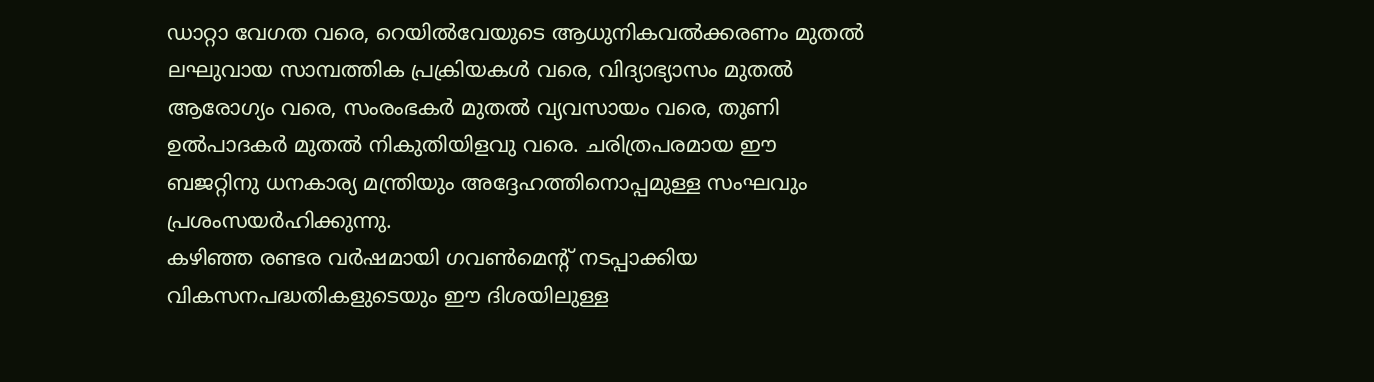ഡാറ്റാ വേഗത വരെ, റെയില്‍വേയുടെ ആധുനികവല്‍ക്കരണം മുതല്‍ ലഘുവായ സാമ്പത്തിക പ്രക്രിയകള്‍ വരെ, വിദ്യാഭ്യാസം മുതല്‍ ആരോഗ്യം വരെ, സംരംഭകര്‍ മുതല്‍ വ്യവസായം വരെ, തുണി ഉല്‍പാദകര്‍ മുതല്‍ നികുതിയിളവു വരെ. ചരിത്രപരമായ ഈ ബജറ്റിനു ധനകാര്യ മന്ത്രിയും അദ്ദേഹത്തിനൊപ്പമുള്ള സംഘവും പ്രശംസയര്‍ഹിക്കുന്നു.
കഴിഞ്ഞ രണ്ടര വര്‍ഷമായി ഗവണ്‍മെന്റ് നടപ്പാക്കിയ വികസനപദ്ധതികളുടെയും ഈ ദിശയിലുള്ള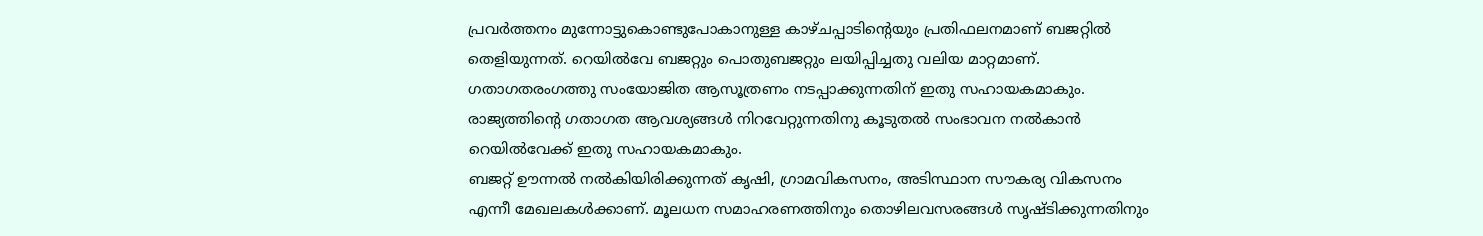പ്രവര്‍ത്തനം മുന്നോട്ടുകൊണ്ടുപോകാനുള്ള കാഴ്ചപ്പാടിന്റെയും പ്രതിഫലനമാണ് ബജറ്റില്‍ തെളിയുന്നത്. റെയില്‍വേ ബജറ്റും പൊതുബജറ്റും ലയിപ്പിച്ചതു വലിയ മാറ്റമാണ്. ഗതാഗതരംഗത്തു സംയോജിത ആസൂത്രണം നടപ്പാക്കുന്നതിന് ഇതു സഹായകമാകും. രാജ്യത്തിന്റെ ഗതാഗത ആവശ്യങ്ങള്‍ നിറവേറ്റുന്നതിനു കൂടുതല്‍ സംഭാവന നല്‍കാന്‍ റെയില്‍വേക്ക് ഇതു സഹായകമാകും.
ബജറ്റ് ഊന്നല്‍ നല്‍കിയിരിക്കുന്നത് കൃഷി, ഗ്രാമവികസനം, അടിസ്ഥാന സൗകര്യ വികസനം എന്നീ മേഖലകള്‍ക്കാണ്. മൂലധന സമാഹരണത്തിനും തൊഴിലവസരങ്ങള്‍ സൃഷ്ടിക്കുന്നതിനും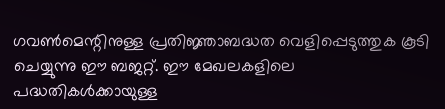ഗവണ്‍മെന്റിനുള്ള പ്രതിജ്ഞാബദ്ധത വെളിപ്പെടുത്തുക കൂടി ചെയ്യുന്നു ഈ ബജറ്റ്. ഈ മേഖലകളിലെ പദ്ധതികള്‍ക്കായുള്ള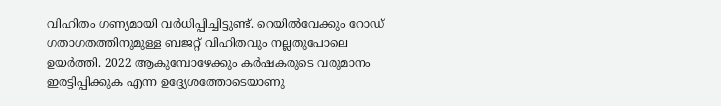വിഹിതം ഗണ്യമായി വര്‍ധിപ്പിച്ചിട്ടുണ്ട്. റെയില്‍വേക്കും റോഡ് ഗതാഗതത്തിനുമുള്ള ബജറ്റ് വിഹിതവും നല്ലതുപോലെ ഉയര്‍ത്തി. 2022 ആകുമ്പോഴേക്കും കര്‍ഷകരുടെ വരുമാനം ഇരട്ടിപ്പിക്കുക എന്ന ഉദ്ദ്യേശത്തോടെയാണു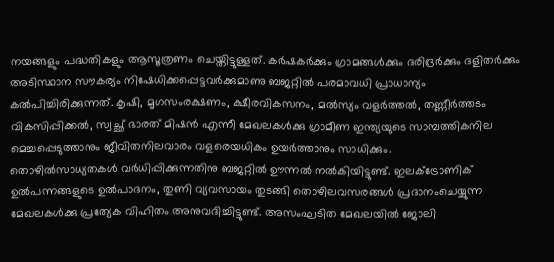നയങ്ങളും പദ്ധതികളും ആസൂത്രണം ചെയ്തിട്ടുള്ളത്. കര്‍ഷകര്‍ക്കും ഗ്രാമങ്ങള്‍ക്കും ദരിദ്രര്‍ക്കും ദളിതര്‍ക്കും അടിസ്ഥാന സൗകര്യം നിഷേധിക്കപ്പെട്ടവര്‍ക്കുമാണു ബജറ്റില്‍ പരമാവധി പ്രാധാന്യം കല്‍പിച്ചിരിക്കുന്നത്. കൃഷി, മൃഗസംരക്ഷണം, ക്ഷീരവികസനം, മല്‍സ്യം വളര്‍ത്തല്‍, തണ്ണീര്‍ത്തടം വികസിപ്പിക്കല്‍, സ്വച്ഛ് ഭാരത് മിഷന്‍ എന്നീ മേഖലകള്‍ക്കു ഗ്രാമീണ ഇന്ത്യയുടെ സാമ്പത്തികനില മെച്ചപ്പെടുത്താനും ജീവിതനിലവാരം വളരെയധികം ഉയര്‍ത്താനും സാധിക്കും.
തൊഴില്‍സാധ്യതകള്‍ വര്‍ധിപ്പിക്കുന്നതിനു ബജറ്റില്‍ ഊന്നല്‍ നല്‍കിയിട്ടുണ്ട്. ഇലക്ട്രോണിക് ഉല്‍പന്നങ്ങളുടെ ഉല്‍പാദനം, തുണി വ്യവസായം തുടങ്ങി തൊഴിലവസരങ്ങള്‍ പ്രദാനംചെയ്യുന്ന മേഖലകള്‍ക്കു പ്രത്യേക വിഹിതം അനുവദിച്ചിട്ടുണ്ട്. അസംഘടിത മേഖലയില്‍ ജോലി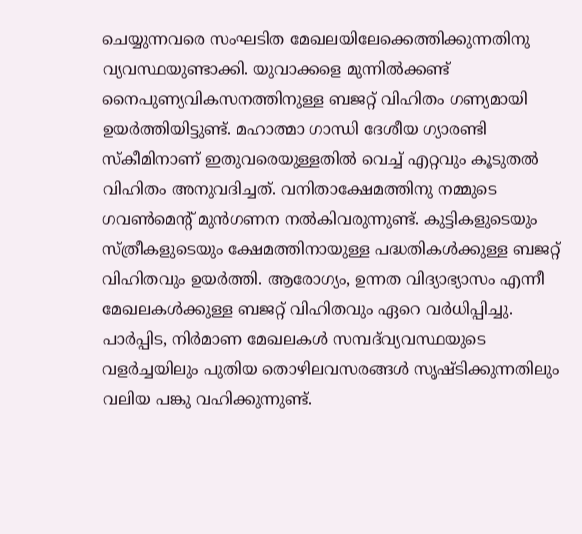ചെയ്യുന്നവരെ സംഘടിത മേഖലയിലേക്കെത്തിക്കുന്നതിനു വ്യവസ്ഥയുണ്ടാക്കി. യുവാക്കളെ മുന്നില്‍ക്കണ്ട് നൈപുണ്യവികസനത്തിനുള്ള ബജറ്റ് വിഹിതം ഗണ്യമായി ഉയര്‍ത്തിയിട്ടുണ്ട്. മഹാത്മാ ഗാന്ധി ദേശീയ ഗ്യാരണ്ടി സ്‌കീമിനാണ് ഇതുവരെയുള്ളതില്‍ വെച്ച് എറ്റവും കൂടുതല്‍ വിഹിതം അനുവദിച്ചത്. വനിതാക്ഷേമത്തിനു നമ്മുടെ ഗവണ്‍മെന്റ് മുന്‍ഗണന നല്‍കിവരുന്നുണ്ട്. കുട്ടികളുടെയും സ്ത്രീകളുടെയും ക്ഷേമത്തിനായുള്ള പദ്ധതികള്‍ക്കുള്ള ബജറ്റ് വിഹിതവും ഉയര്‍ത്തി. ആരോഗ്യം, ഉന്നത വിദ്യാഭ്യാസം എന്നീ മേഖലകള്‍ക്കുള്ള ബജറ്റ് വിഹിതവും ഏറെ വര്‍ധിപ്പിച്ചു.
പാര്‍പ്പിട, നിര്‍മാണ മേഖലകള്‍ സമ്പദ്‌വ്യവസ്ഥയുടെ വളര്‍ച്ചയിലും പുതിയ തൊഴിലവസരങ്ങള്‍ സൃഷ്ടിക്കുന്നതിലും വലിയ പങ്കു വഹിക്കുന്നുണ്ട്.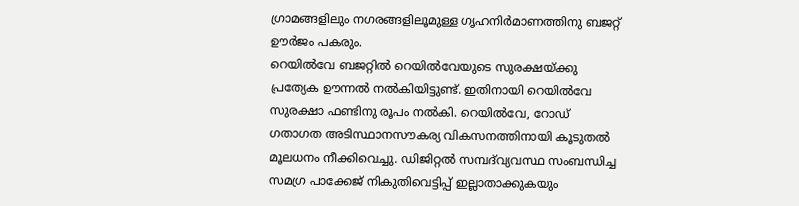ഗ്രാമങ്ങളിലും നഗരങ്ങളിലൂമുള്ള ഗൃഹനിര്‍മാണത്തിനു ബജറ്റ് ഊര്‍ജം പകരും.
റെയില്‍വേ ബജറ്റില്‍ റെയില്‍വേയുടെ സുരക്ഷയ്ക്കു പ്രത്യേക ഊന്നല്‍ നല്‍കിയിട്ടുണ്ട്. ഇതിനായി റെയില്‍വേ സുരക്ഷാ ഫണ്ടിനു രൂപം നല്‍കി. റെയില്‍വേ, റോഡ് ഗതാഗത അടിസ്ഥാനസൗകര്യ വികസനത്തിനായി കൂടുതല്‍ മൂലധനം നീക്കിവെച്ചു. ഡിജിറ്റല്‍ സമ്പദ്‌വ്യവസ്ഥ സംബന്ധിച്ച സമഗ്ര പാക്കേജ് നികുതിവെട്ടിപ്പ് ഇല്ലാതാക്കുകയും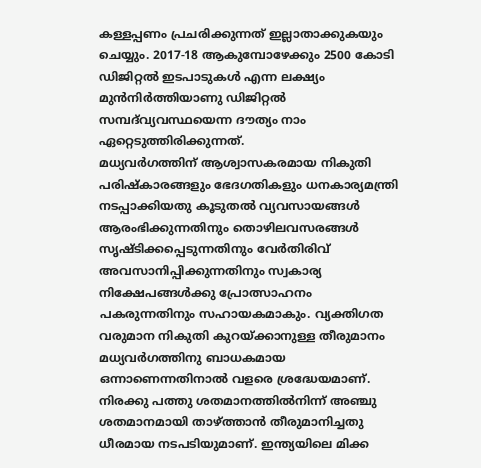കള്ളപ്പണം പ്രചരിക്കുന്നത് ഇല്ലാതാക്കുകയും ചെയ്യും. 2017-18 ആകുമ്പോഴേക്കും 2500 കോടി ഡിജിറ്റല്‍ ഇടപാടുകള്‍ എന്ന ലക്ഷ്യം മുന്‍നിര്‍ത്തിയാണു ഡിജിറ്റല്‍ സമ്പദ്‌വ്യവസ്ഥയെന്ന ദൗത്യം നാം ഏറ്റെടുത്തിരിക്കുന്നത്.
മധ്യവര്‍ഗത്തിന് ആശ്വാസകരമായ നികുതി പരിഷ്‌കാരങ്ങളും ഭേദഗതികളും ധനകാര്യമന്ത്രി നടപ്പാക്കിയതു കൂടുതല്‍ വ്യവസായങ്ങള്‍ ആരംഭിക്കുന്നതിനും തൊഴിലവസരങ്ങള്‍ സൃഷ്ടിക്കപ്പെടുന്നതിനും വേര്‍തിരിവ് അവസാനിപ്പിക്കുന്നതിനും സ്വകാര്യ നിക്ഷേപങ്ങള്‍ക്കു പ്രോത്സാഹനം പകരുന്നതിനും സഹായകമാകും. വ്യക്തിഗത വരുമാന നികുതി കുറയ്ക്കാനുള്ള തീരുമാനം മധ്യവര്‍ഗത്തിനു ബാധകമായ ഒന്നാണെന്നതിനാല്‍ വളരെ ശ്രദ്ധേയമാണ്. നിരക്കു പത്തു ശതമാനത്തില്‍നിന്ന് അഞ്ചു ശതമാനമായി താഴ്ത്താന്‍ തീരുമാനിച്ചതു ധീരമായ നടപടിയുമാണ്. ഇന്ത്യയിലെ മിക്ക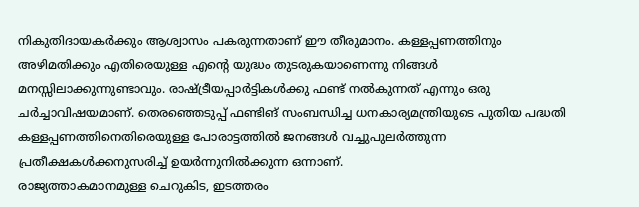നികുതിദായകര്‍ക്കും ആശ്വാസം പകരുന്നതാണ് ഈ തീരുമാനം. കള്ളപ്പണത്തിനും അഴിമതിക്കും എതിരെയുള്ള എന്റെ യുദ്ധം തുടരുകയാണെന്നു നിങ്ങള്‍ മനസ്സിലാക്കുന്നുണ്ടാവും. രാഷ്ട്രീയപ്പാര്‍ട്ടികള്‍ക്കു ഫണ്ട് നല്‍കുന്നത് എന്നും ഒരു ചര്‍ച്ചാവിഷയമാണ്. തെരഞ്ഞെടുപ്പ് ഫണ്ടിങ് സംബന്ധിച്ച ധനകാര്യമന്ത്രിയുടെ പുതിയ പദ്ധതി കള്ളപ്പണത്തിനെതിരെയുള്ള പോരാട്ടത്തില്‍ ജനങ്ങള്‍ വച്ചുപുലര്‍ത്തുന്ന പ്രതീക്ഷകള്‍ക്കനുസരിച്ച് ഉയര്‍ന്നുനില്‍ക്കുന്ന ഒന്നാണ്.
രാജ്യത്താകമാനമുള്ള ചെറുകിട, ഇടത്തരം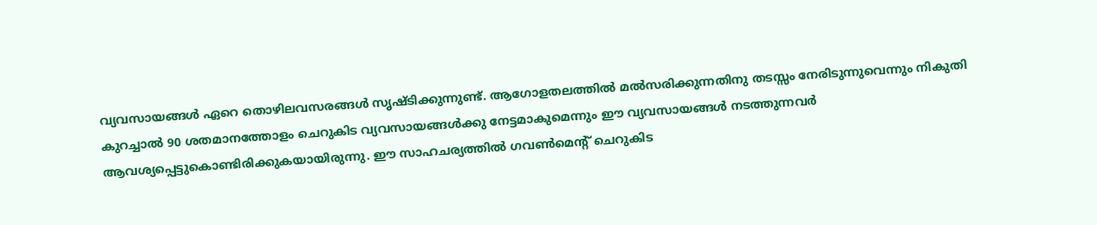വ്യവസായങ്ങള്‍ ഏറെ തൊഴിലവസരങ്ങള്‍ സൃഷ്ടിക്കുന്നുണ്ട്. ആഗോളതലത്തില്‍ മല്‍സരിക്കുന്നതിനു തടസ്സം നേരിടുന്നുവെന്നും നികുതി കുറച്ചാല്‍ 90 ശതമാനത്തോളം ചെറുകിട വ്യവസായങ്ങള്‍ക്കു നേട്ടമാകുമെന്നും ഈ വ്യവസായങ്ങള്‍ നടത്തുന്നവര്‍ ആവശ്യപ്പെട്ടുകൊണ്ടിരിക്കുകയായിരുന്നു. ഈ സാഹചര്യത്തില്‍ ഗവണ്‍മെന്റ് ചെറുകിട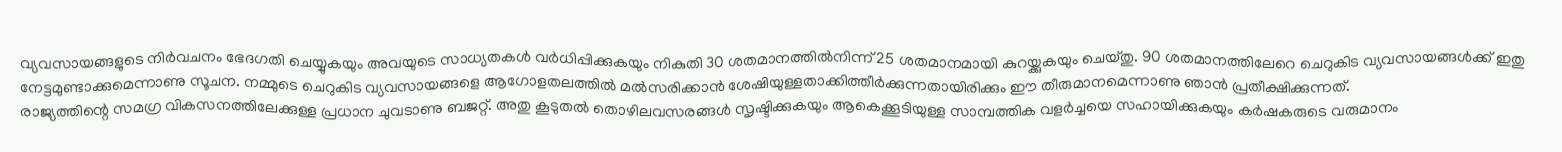വ്യവസായങ്ങളുടെ നിര്‍വചനം ഭേദഗതി ചെയ്യുകയും അവയുടെ സാധ്യതകള്‍ വര്‍ധിപ്പിക്കുകയും നികുതി 30 ശതമാനത്തില്‍നിന്ന് 25 ശതമാനമായി കുറയ്ക്കുകയും ചെയ്തു. 90 ശതമാനത്തിലേറെ ചെറുകിട വ്യവസായങ്ങള്‍ക്ക് ഇതു നേട്ടമുണ്ടാക്കുമെന്നാണു സൂചന. നമ്മുടെ ചെറുകിട വ്യവസായങ്ങളെ ആഗോളതലത്തില്‍ മല്‍സരിക്കാന്‍ ശേഷിയുള്ളതാക്കിത്തീര്‍ക്കുന്നതായിരിക്കും ഈ തീരുമാനമെന്നാണു ഞാന്‍ പ്രതീക്ഷിക്കുന്നത്.
രാജ്യത്തിന്റെ സമഗ്ര വികസനത്തിലേക്കുള്ള പ്രധാന ചുവടാണു ബജറ്റ്. അതു കൂടുതല്‍ തൊഴിലവസരങ്ങള്‍ സൃഷ്ടിക്കുകയും ആകെക്കൂടിയുള്ള സാമ്പത്തിക വളര്‍ച്ചയെ സഹായിക്കുകയും കര്‍ഷകരുടെ വരുമാനം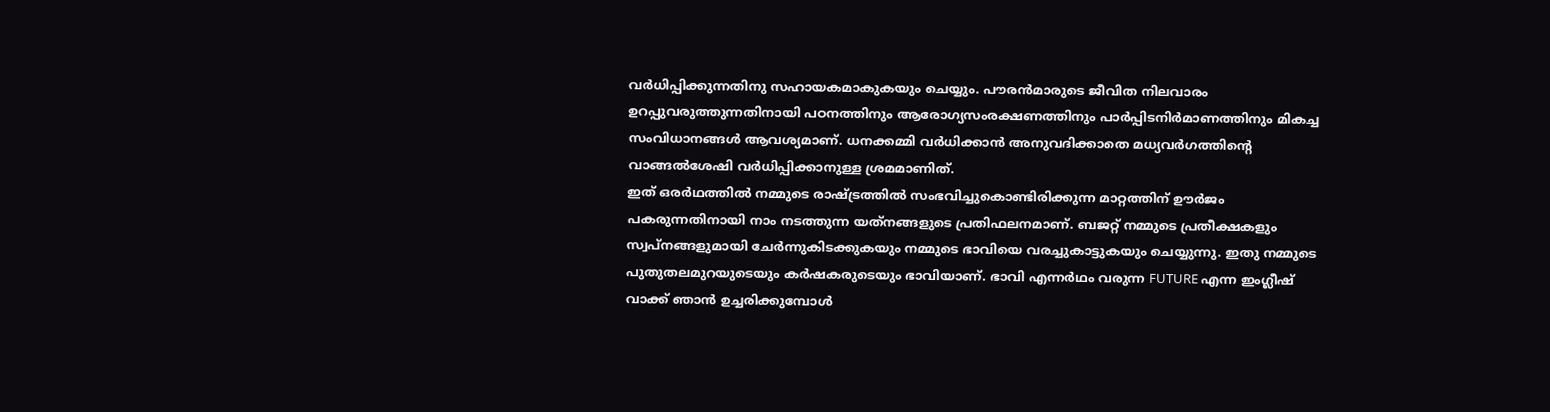വര്‍ധിപ്പിക്കുന്നതിനു സഹായകമാകുകയും ചെയ്യും. പൗരന്‍മാരുടെ ജീവിത നിലവാരം ഉറപ്പുവരുത്തുന്നതിനായി പഠനത്തിനും ആരോഗ്യസംരക്ഷണത്തിനും പാര്‍പ്പിടനിര്‍മാണത്തിനും മികച്ച സംവിധാനങ്ങള്‍ ആവശ്യമാണ്. ധനക്കമ്മി വര്‍ധിക്കാന്‍ അനുവദിക്കാതെ മധ്യവര്‍ഗത്തിന്റെ വാങ്ങല്‍ശേഷി വര്‍ധിപ്പിക്കാനുള്ള ശ്രമമാണിത്.
ഇത് ഒരര്‍ഥത്തില്‍ നമ്മുടെ രാഷ്ട്രത്തില്‍ സംഭവിച്ചുകൊണ്ടിരിക്കുന്ന മാറ്റത്തിന് ഊര്‍ജം പകരുന്നതിനായി നാം നടത്തുന്ന യത്‌നങ്ങളുടെ പ്രതിഫലനമാണ്. ബജറ്റ് നമ്മുടെ പ്രതീക്ഷകളും സ്വപ്‌നങ്ങളുമായി ചേര്‍ന്നുകിടക്കുകയും നമ്മുടെ ഭാവിയെ വരച്ചുകാട്ടുകയും ചെയ്യുന്നു. ഇതു നമ്മുടെ പുതുതലമുറയുടെയും കര്‍ഷകരുടെയും ഭാവിയാണ്. ഭാവി എന്നര്‍ഥം വരുന്ന FUTURE എന്ന ഇംഗ്ലീഷ് വാക്ക് ഞാന്‍ ഉച്ചരിക്കുമ്പോള്‍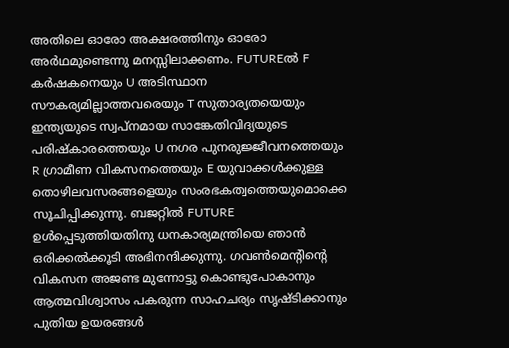അതിലെ ഓരോ അക്ഷരത്തിനും ഓരോ അര്‍ഥമുണ്ടെന്നു മനസ്സിലാക്കണം. FUTUREല്‍ F കര്‍ഷകനെയും U അടിസ്ഥാന സൗകര്യമില്ലാത്തവരെയും T സുതാര്യതയെയും ഇന്ത്യയുടെ സ്വപ്‌നമായ സാങ്കേതിവിദ്യയുടെ പരിഷ്‌കാരത്തെയും U നഗര പുനരുജ്ജീവനത്തെയും R ഗ്രാമീണ വികസനത്തെയും E യുവാക്കള്‍ക്കുള്ള തൊഴിലവസരങ്ങളെയും സംരഭകത്വത്തെയുമൊക്കെ സൂചിപ്പിക്കുന്നു. ബജറ്റില്‍ FUTURE ഉള്‍പ്പെടുത്തിയതിനു ധനകാര്യമന്ത്രിയെ ഞാന്‍ ഒരിക്കല്‍ക്കൂടി അഭിനന്ദിക്കുന്നു. ഗവണ്‍മെന്റിന്റെ വികസന അജണ്ട മുന്നോട്ടു കൊണ്ടുപോകാനും ആത്മവിശ്വാസം പകരുന്ന സാഹചര്യം സൃഷ്ടിക്കാനും പുതിയ ഉയരങ്ങള്‍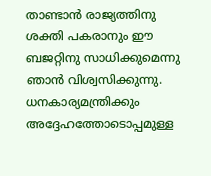താണ്ടാന്‍ രാജ്യത്തിനു ശക്തി പകരാനും ഈ ബജറ്റിനു സാധിക്കുമെന്നു ഞാന്‍ വിശ്വസിക്കുന്നു. ധനകാര്യമന്ത്രിക്കും അദ്ദേഹത്തോടൊപ്പമുള്ള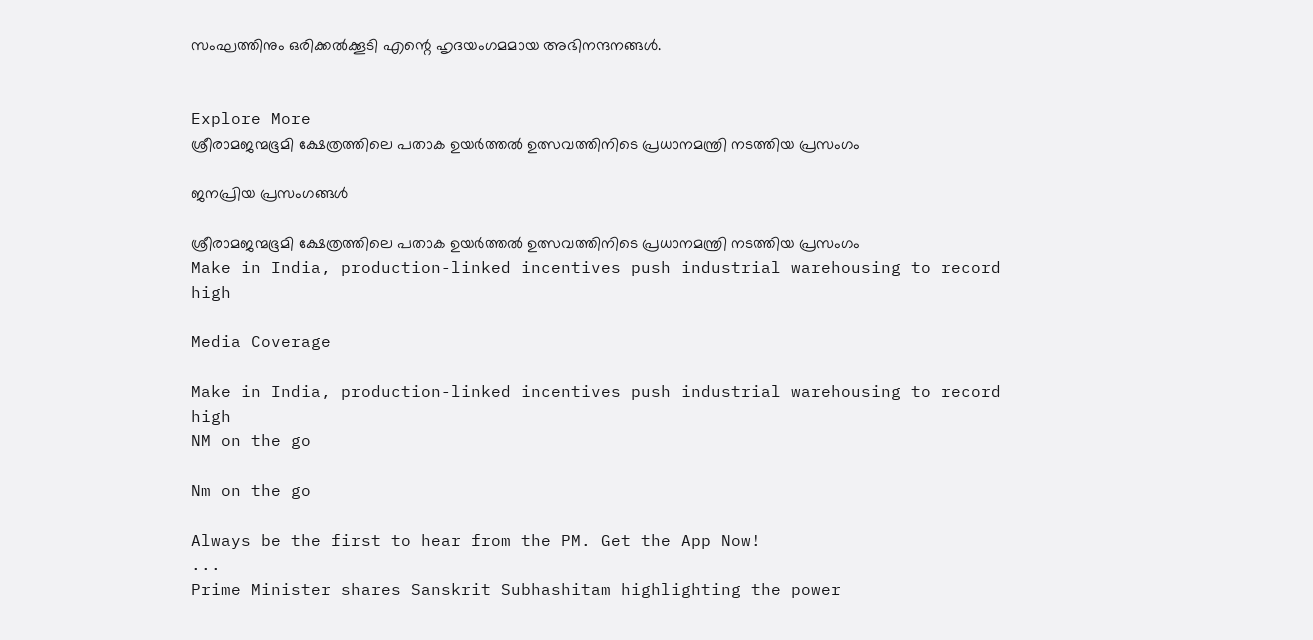സംഘത്തിനും ഒരിക്കല്‍ക്കൂടി എന്റെ ഹൃദയംഗമമായ അഭിനന്ദനങ്ങള്‍.


Explore More
ശ്രീരാമജന്മഭൂമി ക്ഷേത്രത്തിലെ പതാക ഉയർത്തൽ ഉത്സവത്തിനിടെ പ്രധാനമന്ത്രി നടത്തിയ പ്രസംഗം

ജനപ്രിയ പ്രസംഗങ്ങൾ

ശ്രീരാമജന്മഭൂമി ക്ഷേത്രത്തിലെ പതാക ഉയർത്തൽ ഉത്സവത്തിനിടെ പ്രധാനമന്ത്രി നടത്തിയ പ്രസംഗം
Make in India, production-linked incentives push industrial warehousing to record high

Media Coverage

Make in India, production-linked incentives push industrial warehousing to record high
NM on the go

Nm on the go

Always be the first to hear from the PM. Get the App Now!
...
Prime Minister shares Sanskrit Subhashitam highlighting the power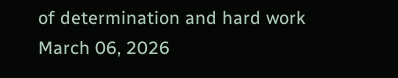of determination and hard work
March 06, 2026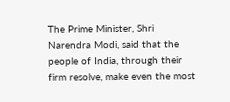The Prime Minister, Shri Narendra Modi, said that the people of India, through their firm resolve, make even the most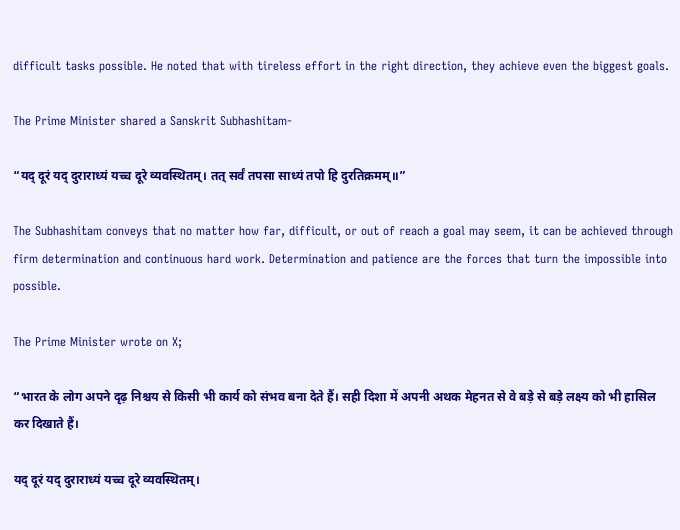difficult tasks possible. He noted that with tireless effort in the right direction, they achieve even the biggest goals.

The Prime Minister shared a Sanskrit Subhashitam-

“यद् दूरं यद् दुराराध्यं यच्च दूरे व्यवस्थितम्। तत् सर्वं तपसा साध्यं तपो हि दुरतिक्रमम्॥”

The Subhashitam conveys that no matter how far, difficult, or out of reach a goal may seem, it can be achieved through firm determination and continuous hard work. Determination and patience are the forces that turn the impossible into possible.

The Prime Minister wrote on X;

“भारत के लोग अपने दृढ़ निश्चय से किसी भी कार्य को संभव बना देते हैं। सही दिशा में अपनी अथक मेहनत से वे बड़े से बड़े लक्ष्य को भी हासिल कर दिखाते हैं।

यद् दूरं यद् दुराराध्यं यच्च दूरे व्यवस्थितम्।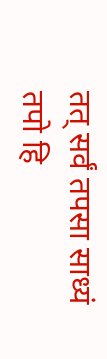तत् सर्वं तपसा साध्यं तपो हि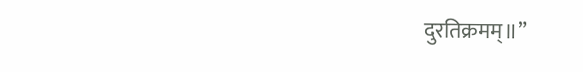दुरतिक्रमम्॥”